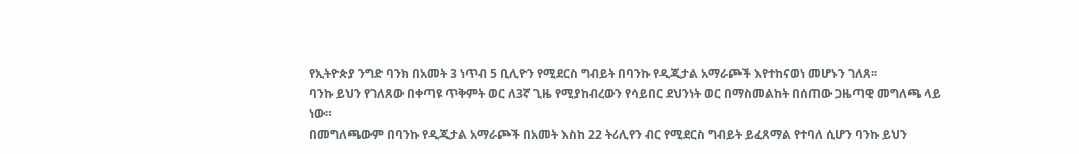የኢትዮጵያ ንግድ ባንክ በአመት 3 ነጥብ 5 ቢሊዮን የሚደርስ ግብይት በባንኩ የዲጂታል አማራጮች እየተከናወነ መሆኑን ገለጸ፡፡
ባንኩ ይህን የገለጸው በቀጣዩ ጥቅምት ወር ለ3ኛ ጊዜ የሚያከብረውን የሳይበር ደህንነት ወር በማስመልከት በሰጠው ጋዜጣዊ መግለጫ ላይ ነው።
በመግለጫውም በባንኩ የዲጂታል አማራጮች በአመት እስከ 22 ትሪሊየን ብር የሚደርስ ግብይት ይፈጸማል የተባለ ሲሆን ባንኩ ይህን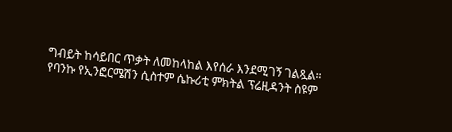ግብይት ከሳይበር ጥቃት ለመከላከል እየሰራ እንደሚገኝ ገልጿል።
የባንኩ የኢንፎርሜሽን ሲስተም ሴኩሪቲ ምክትል ፕሬዚዳንት ስዩም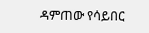ዳምጠው የሳይበር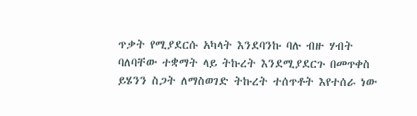ጥቃት የሚያደርሱ አካላት እንደባንኩ ባሉ ብዙ ሃብት ባለባቸው ተቋማት ላይ ትኩረት እንደሚያደርጉ በመጥቀስ ይሄንን ስጋት ለማስወገድ ትኩረት ተሰጥቶት እየተሰራ ነው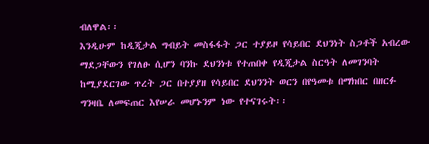ብለዋል፡፡
እንዲሁም ከዲጂታል ግብይት መስፋፋት ጋር ተያይዞ የሳይበር ደህንነት ስጋቶች አብረው ማደጋቸውን የገለፁ ሲሆን ባንኩ ደህንነቱ የተጠበቀ የዲጂታል ስርዓት ለመገንባት ከሚያደርገው ጥረት ጋር በተያያዘ የሳይበር ደህንንት ወርን በየዓመቱ በማክበር በዘርፉ ግንዛቤ ለመፍጠር እየሠራ መሆኑንም ነው የተናገሩት፡፡